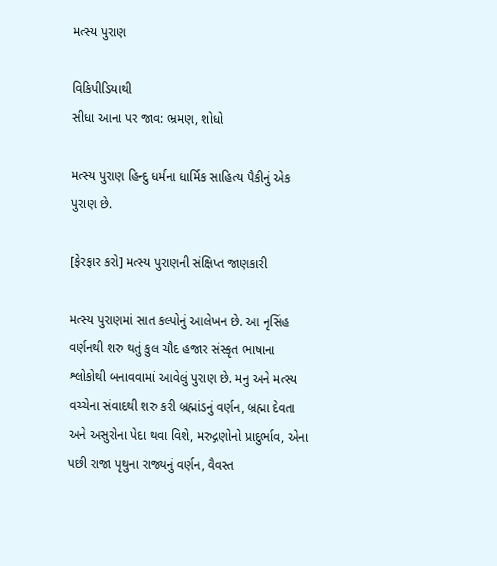મત્સ્ય પુરાણ

વિકિપીડિયાથી
સીધા આના પર જાવ: ભ્રમણ, શોધો

મત્સ્ય પુરાણ હિન્દુ ધર્મના ધાર્મિક સાહિત્ય પૈકીનું એક પુરાણ છે.

[ફેરફાર કરો] મત્સ્ય પુરાણની સંક્ષિપ્ત જાણકારી

મત્સ્ય પુરાણમાં સાત કલ્પોનું આલેખન છે. આ નૃસિંહ વર્ણનથી શરુ થતું કુલ ચૌદ હજાર સંસ્કૃત ભાષાના શ્લોકોથી બનાવવામાં આવેલું પુરાણ છે. મનુ અને મત્સ્ય વચ્ચેના સંવાદથી શરુ કરી બ્રહ્માંડનું વર્ણન, બ્રહ્મા દેવતા અને અસુરોના પેદા થવા વિશે, મરુદ્ગણોનો પ્રાદુર્ભાવ, એના પછી રાજા પૃથુના રાજ્યનું વર્ણન, વૈવસ્ત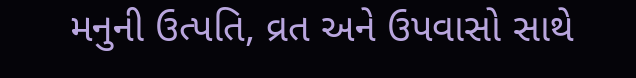મનુની ઉત્પતિ, વ્રત અને ઉપવાસો સાથે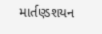માર્તણ્ડશયન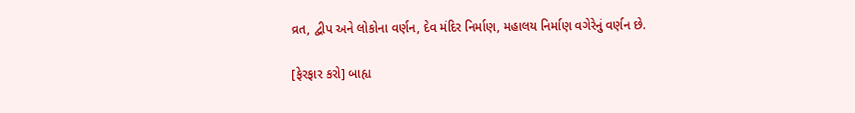વ્રત, દ્વીપ અને લોકોના વર્ણન, દેવ મંદિર નિર્માણ, મહાલય નિર્માણ વગેરેનું વર્ણન છે.

[ફેરફાર કરો] બાહ્ય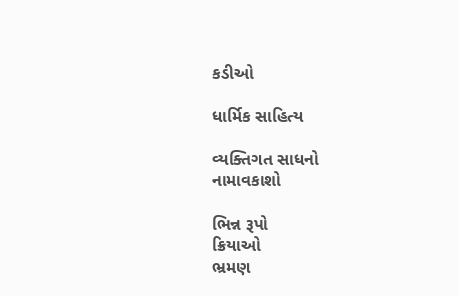કડીઓ

ધાર્મિક સાહિત્ય

વ્યક્તિગત સાધનો
નામાવકાશો

ભિન્ન રૂપો
ક્રિયાઓ
ભ્રમણ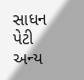સાધન પેટી
અન્ય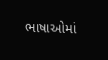ભાષાઓમાં